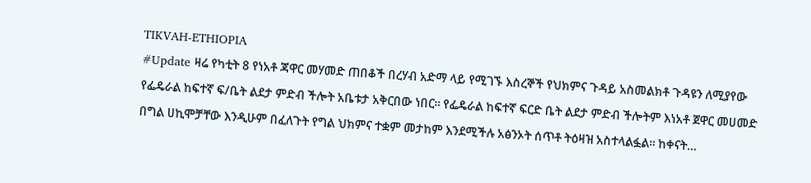TIKVAH-ETHIOPIA
#Update ዛሬ የካቲት 8 የነአቶ ጃዋር መሃመድ ጠበቆች በረሃብ አድማ ላይ የሚገኙ እስረኞች የህክምና ጉዳይ አስመልክቶ ጉዳዩን ለሚያየው የፌዴራል ከፍተኛ ፍ/ቤት ልደታ ምድብ ችሎት አቤቱታ አቅርበው ነበር። የፌዴራል ከፍተኛ ፍርድ ቤት ልደታ ምድብ ችሎትም እነአቶ ጀዋር መሀመድ በግል ሀኪሞቻቸው እንዲሁም በፈለጉት የግል ህክምና ተቋም መታከም እንደሚችሉ አፅንኦት ሰጥቶ ትዕዛዝ አስተላልፏል። ከቀናት…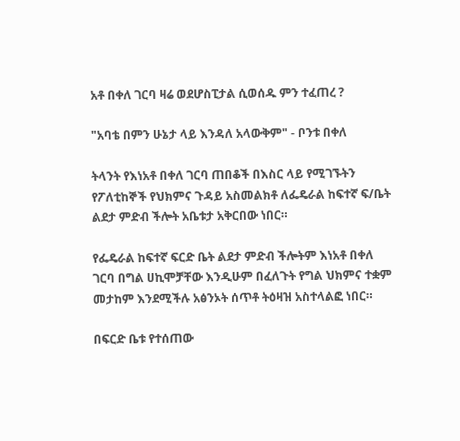አቶ በቀለ ገርባ ዛሬ ወደሆስፒታል ሲወሰዱ ምን ተፈጠረ ?

"አባቴ በምን ሁኔታ ላይ እንዳለ አላውቅም" - ቦንቱ በቀለ

ትላንት የእነአቶ በቀለ ገርባ ጠበቆች በእስር ላይ የሚገኙትን የፖለቲከኞች የህክምና ጉዳይ አስመልክቶ ለፌዴራል ከፍተኛ ፍ/ቤት ልደታ ምድብ ችሎት አቤቱታ አቅርበው ነበር።

የፌዴራል ከፍተኛ ፍርድ ቤት ልደታ ምድብ ችሎትም እነአቶ በቀለ ገርባ በግል ሀኪሞቻቸው እንዲሁም በፈለጉት የግል ህክምና ተቋም መታከም እንደሚችሉ አፅንኦት ሰጥቶ ትዕዛዝ አስተላልፎ ነበር።

በፍርድ ቤቱ የተሰጠው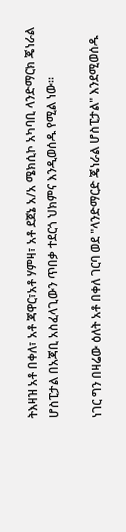ትእዛዝ አቶ በቀለ፣ አቶ ጃዋር፣አቶ ሃምዛ፣ አቶ ደጀኔ አ/አ ሜክሲኮ አካባቢ ላንድማርክ ጄነራል ሆስፒታል በአጃቢ አስፈላጊውን ጥበቃ ተደርጎ ህክምና እንዲወሰዱ የሚል ነው።

ነገር ግን በዛሬው ዕለት አቶ በቀለ ገርባ ወደ "ላንድማርድ ጄነራል ሆስፒታል" እንደሚወሰዱ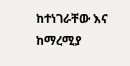ከተነገራቸው እና ከማረሚያ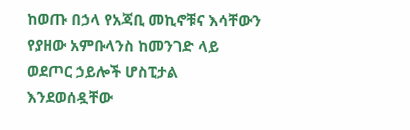ከወጡ በኃላ የአጃቢ መኪኖቹና እሳቸውን የያዘው አምቡላንስ ከመንገድ ላይ ወደጦር ኃይሎች ሆስፒታል እንደወሰዷቸው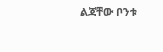ልጃቸው ቦንቱ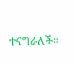ተናግራለች።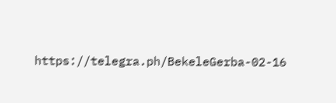https://telegra.ph/BekeleGerba-02-16